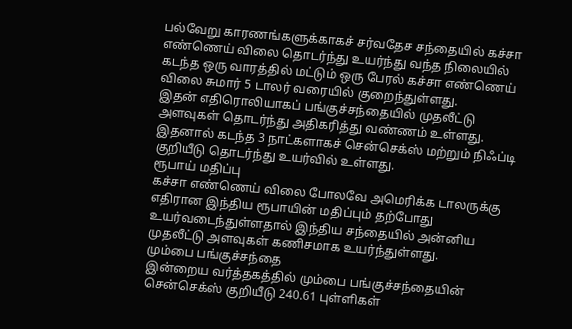பல்வேறு காரணங்களுக்காகச் சர்வதேச சந்தையில் கச்சா எண்ணெய் விலை தொடர்ந்து உயர்ந்து வந்த நிலையில் கடந்த ஒரு வாரத்தில் மட்டும் ஒரு பேரல் கச்சா எண்ணெய் விலை சுமார் 5 டாலர் வரையில் குறைந்துள்ளது.
இதன் எதிரொலியாகப் பங்குச்சந்தையில் முதலீட்டு அளவுகள் தொடர்ந்து அதிகரித்து வண்ணம் உள்ளது. இதனால் கடந்த 3 நாட்களாகச் சென்செக்ஸ் மற்றும் நிஃப்டி குறியீடு தொடர்ந்து உயர்வில் உள்ளது.
ரூபாய் மதிப்பு
கச்சா எண்ணெய் விலை போலவே அமெரிக்க டாலருக்கு எதிரான இந்திய ரூபாயின் மதிப்பும் தற்போது உயர்வடைந்துள்ளதால் இந்திய சந்தையில் அன்னிய முதலீட்டு அளவுகள் கணிசமாக உயர்ந்துள்ளது.
மும்பை பங்குச்சந்தை
இன்றைய வர்த்தகத்தில் மும்பை பங்குச்சந்தையின் சென்செக்ஸ் குறியீடு 240.61 புள்ளிகள்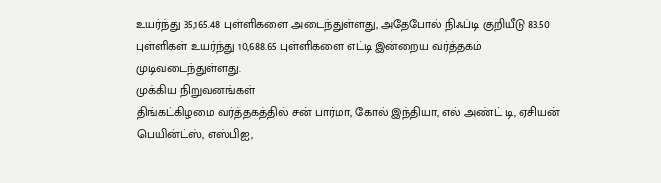உயர்ந்து 35,165.48 புள்ளிகளை அடைந்துள்ளது, அதேபோல் நிஃப்டி குறியீடு 83.50 புள்ளிகள் உயர்ந்து 10,688.65 புள்ளிகளை எட்டி இன்றைய வர்த்தகம் முடிவடைந்துள்ளது.
முக்கிய நிறுவனங்கள்
திங்கட்கிழமை வர்த்தகத்தில் சன் பார்மா, கோல் இந்தியா, எல் அண்ட் டி, ஏசியன் பெயின்ட்ஸ், எஸ்பிஐ,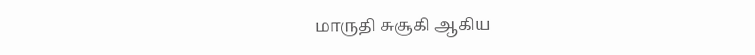மாருதி சுசூகி ஆகிய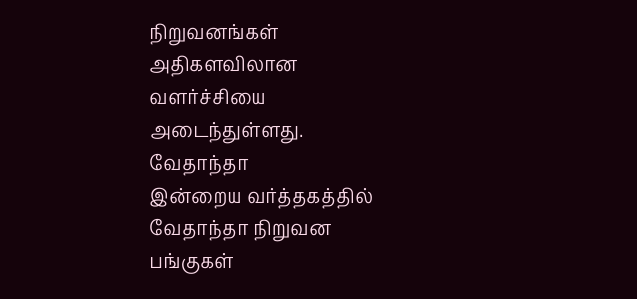நிறுவனங்கள் அதிகளவிலான வளர்ச்சியை அடைந்துள்ளது.
வேதாந்தா
இன்றைய வர்த்தகத்தில் வேதாந்தா நிறுவன பங்குகள்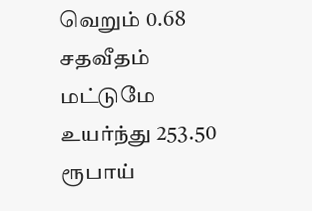வெறும் 0.68 சதவீதம் மட்டுமே உயர்ந்து 253.50 ரூபாய்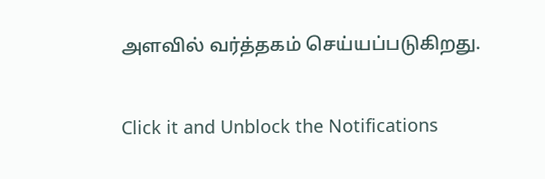அளவில் வர்த்தகம் செய்யப்படுகிறது.


Click it and Unblock the Notifications